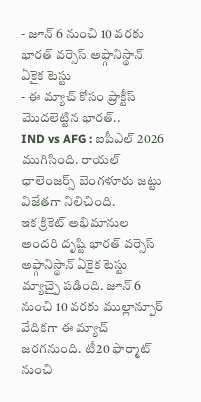- జూన్ 6 నుంచి 10 వరకు భారత్ వర్సెస్ అఫ్గానిస్థాన్ ఏకైక టెస్టు
- ఈ మ్యాచ్ కోసం ప్రాక్టీస్ మొదలెట్టిన భారత్..
IND vs AFG : ఐపీఎల్ 2026 ముగిసింది. రాయల్ ఛాలెంజర్స్ బెంగళూరు జట్టు విజేతగా నిలిచింది.
ఇక క్రికెట్ అభిమానుల అందరి దృష్టి భారత్ వర్సెస్ అఫ్గానిస్థాన్ ఏకైక టెస్టు మ్యాచ్పై పడింది. జూన్ 6 నుంచి 10 వరకు ముల్లాన్పూర్ వేదికగా ఈ మ్యాచ్ జరగనుంది. టీ20 ఫార్మాట్ నుంచి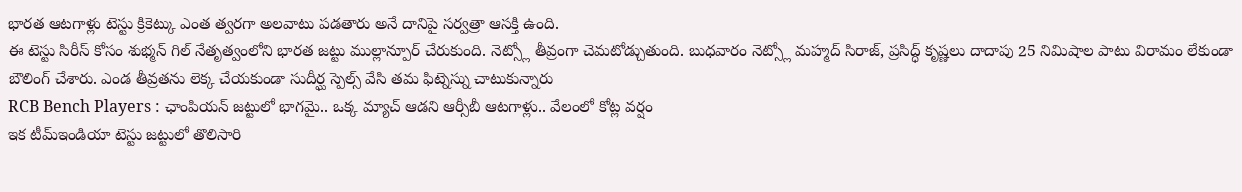భారత ఆటగాళ్లు టెస్టు క్రికెట్కు ఎంత త్వరగా అలవాటు పడతారు అనే దానిపై సర్వత్రా ఆసక్తి ఉంది.
ఈ టెస్టు సిరీస్ కోసం శుభ్మన్ గిల్ నేతృత్వంలోని భారత జట్టు ముల్లాన్పూర్ చేరుకుంది. నెట్స్లో తీవ్రంగా చెమటోడ్చుతుంది. బుధవారం నెట్స్లో మహ్మద్ సిరాజ్, ప్రసిద్ధ్ కృష్ణలు దాదాపు 25 నిమిషాల పాటు విరామం లేకుండా బౌలింగ్ చేశారు. ఎండ తీవ్రతను లెక్క చేయకుండా సుదీర్ఘ స్పెల్స్ వేసి తమ ఫిట్నెస్ను చాటుకున్నారు
RCB Bench Players : ఛాంపియన్ జట్టులో భాగమై.. ఒక్క మ్యాచ్ ఆడని ఆర్సీబీ ఆటగాళ్లు.. వేలంలో కోట్ల వర్షం
ఇక టీమ్ఇండియా టెస్టు జట్టులో తొలిసారి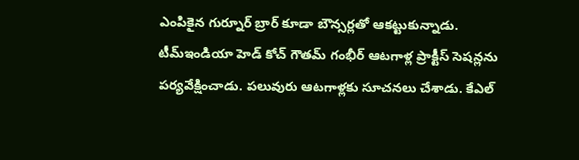ఎంపికైన గుర్నూర్ బ్రార్ కూడా బౌన్సర్లతో ఆకట్టుకున్నాడు. టీమ్ఇండియా హెడ్ కోచ్ గౌతమ్ గంభీర్ ఆటగాళ్ల ప్రాక్టీస్ సెషన్లను పర్యవేక్షించాడు. పలువురు ఆటగాళ్లకు సూచనలు చేశాడు. కేఎల్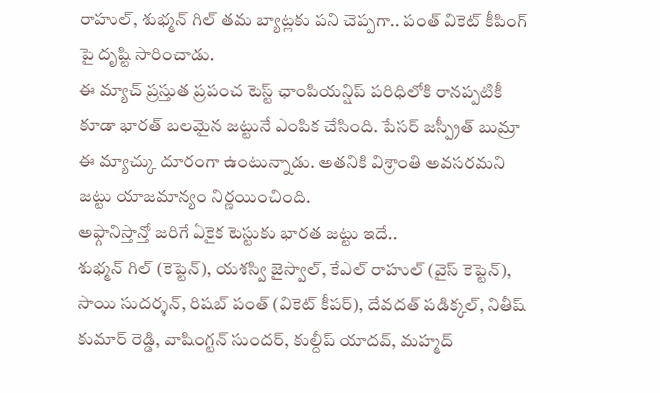రాహుల్, శుభ్మన్ గిల్ తమ బ్యాట్లకు పని చెప్పగా.. పంత్ వికెట్ కీపింగ్ పై దృష్టి సారించాడు.
ఈ మ్యాచ్ ప్రస్తుత ప్రపంచ టెస్ట్ ఛాంపియన్షిప్ పరిధిలోకి రానప్పటికీ కూడా భారత్ బలమైన జట్టునే ఎంపిక చేసింది. పేసర్ జస్ప్రీత్ బుమ్రా ఈ మ్యాచ్కు దూరంగా ఉంటున్నాడు. అతనికి విశ్రాంతి అవసరమని జట్టు యాజమాన్యం నిర్ణయించింది.
అఫ్గానిస్తాన్తో జరిగే ఏకైక టెస్టుకు భారత జట్టు ఇదే..
శుభ్మన్ గిల్ (కెప్టెన్), యశస్వి జైస్వాల్, కేఎల్ రాహుల్ (వైస్ కెప్టెన్), సాయి సుదర్శన్, రిషబ్ పంత్ (వికెట్ కీపర్), దేవదత్ పడిక్కల్, నితీష్ కుమార్ రెడ్డి, వాషింగ్టన్ సుందర్, కుల్దీప్ యాదవ్, మహ్మద్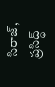సిరాజ్, ప్రసిద్ధ్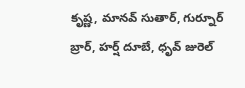కృష్ణ, మానవ్ సుతార్, గుర్నూర్ బ్రార్, హర్ష్ దూబే, ధృవ్ జురెల్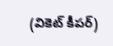(వికెట్ కీపర్)